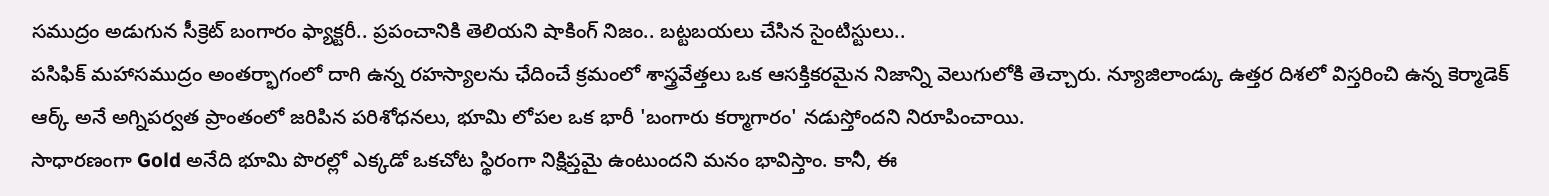సముద్రం అడుగున సీక్రెట్ బంగారం ఫ్యాక్టరీ.. ప్రపంచానికి తెలియని షాకింగ్ నిజం.. బట్టబయలు చేసిన సైంటిస్టులు..
పసిఫిక్ మహాసముద్రం అంతర్భాగంలో దాగి ఉన్న రహస్యాలను ఛేదించే క్రమంలో శాస్త్రవేత్తలు ఒక ఆసక్తికరమైన నిజాన్ని వెలుగులోకి తెచ్చారు. న్యూజిలాండ్కు ఉత్తర దిశలో విస్తరించి ఉన్న కెర్మాడెక్ ఆర్క్ అనే అగ్నిపర్వత ప్రాంతంలో జరిపిన పరిశోధనలు, భూమి లోపల ఒక భారీ 'బంగారు కర్మాగారం' నడుస్తోందని నిరూపించాయి.
సాధారణంగా Gold అనేది భూమి పొరల్లో ఎక్కడో ఒకచోట స్థిరంగా నిక్షిప్తమై ఉంటుందని మనం భావిస్తాం. కానీ, ఈ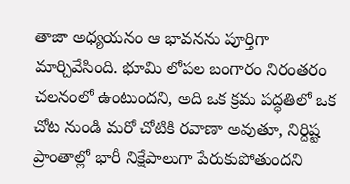తాజా అధ్యయనం ఆ భావనను పూర్తిగా మార్చివేసింది. భూమి లోపల బంగారం నిరంతరం చలనంలో ఉంటుందని, అది ఒక క్రమ పద్ధతిలో ఒక చోట నుండి మరో చోటికి రవాణా అవుతూ, నిర్దిష్ట ప్రాంతాల్లో భారీ నిక్షేపాలుగా పేరుకుపోతుందని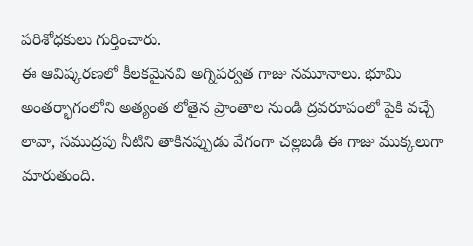పరిశోధకులు గుర్తించారు.
ఈ ఆవిష్కరణలో కీలకమైనవి అగ్నిపర్వత గాజు నమూనాలు. భూమి అంతర్భాగంలోని అత్యంత లోతైన ప్రాంతాల నుండి ద్రవరూపంలో పైకి వచ్చే లావా, సముద్రపు నీటిని తాకినప్పుడు వేగంగా చల్లబడి ఈ గాజు ముక్కలుగా మారుతుంది.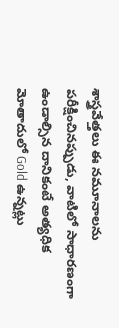శాస్త్రవేత్తలు ఈ నమూనాలను పరీక్షించినప్పుడు, వాటిలో సాధారణంగా ఉండాల్సిన దానికంటే అత్యధిక మోతాదులో Gold ఉన్నట్లు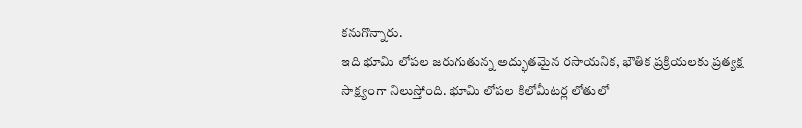కనుగొన్నారు.
ఇది భూమి లోపల జరుగుతున్న అద్భుతమైన రసాయనిక, భౌతిక ప్రక్రియలకు ప్రత్యక్ష సాక్ష్యంగా నిలుస్తోంది. భూమి లోపల కిలోమీటర్ల లోతులో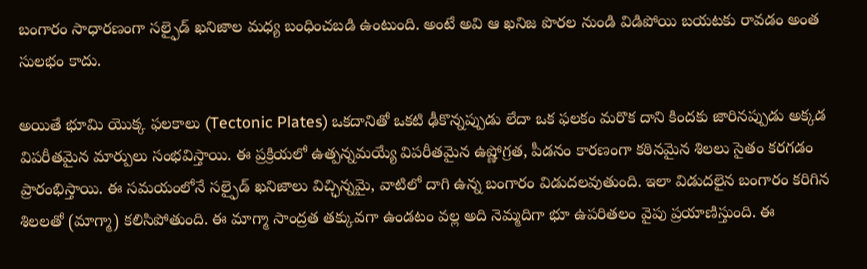బంగారం సాధారణంగా సల్ఫైడ్ ఖనిజాల మధ్య బంధించబడి ఉంటుంది. అంటే అవి ఆ ఖనిజ పొరల నుండి విడిపోయి బయటకు రావడం అంత సులభం కాదు.

అయితే భూమి యొక్క ఫలకాలు (Tectonic Plates) ఒకదానితో ఒకటి ఢీకొన్నప్పుడు లేదా ఒక ఫలకం మరొక దాని కిందకు జారినప్పుడు అక్కడ విపరీతమైన మార్పులు సంభవిస్తాయి. ఈ ప్రక్రియలో ఉత్పన్నమయ్యే విపరీతమైన ఉష్ణోగ్రత, పీడనం కారణంగా కఠినమైన శిలలు సైతం కరగడం ప్రారంభిస్తాయి. ఈ సమయంలోనే సల్ఫైడ్ ఖనిజాలు విచ్ఛిన్నమై, వాటిలో దాగి ఉన్న బంగారం విడుదలవుతుంది. ఇలా విడుదలైన బంగారం కరిగిన శిలలతో (మాగ్మా) కలిసిపోతుంది. ఈ మాగ్మా సాంద్రత తక్కువగా ఉండటం వల్ల అది నెమ్మదిగా భూ ఉపరితలం వైపు ప్రయాణిస్తుంది. ఈ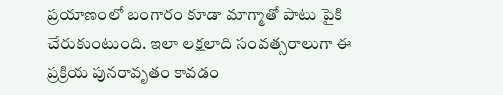ప్రయాణంలో బంగారం కూడా మాగ్మాతో పాటు పైకి చేరుకుంటుంది. ఇలా లక్షలాది సంవత్సరాలుగా ఈ ప్రక్రియ పునరావృతం కావడం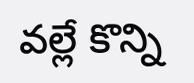వల్లే కొన్ని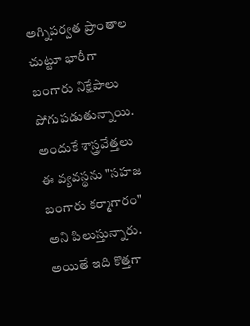అగ్నిపర్వత ప్రాంతాల చుట్టూ భారీగా బంగారు నిక్షేపాలు పోగుపడుతున్నాయి.
అందుకే శాస్త్రవేత్తలు ఈ వ్యవస్థను "సహజ బంగారు కర్మాగారం" అని పిలుస్తున్నారు. అయితే ఇది కొత్తగా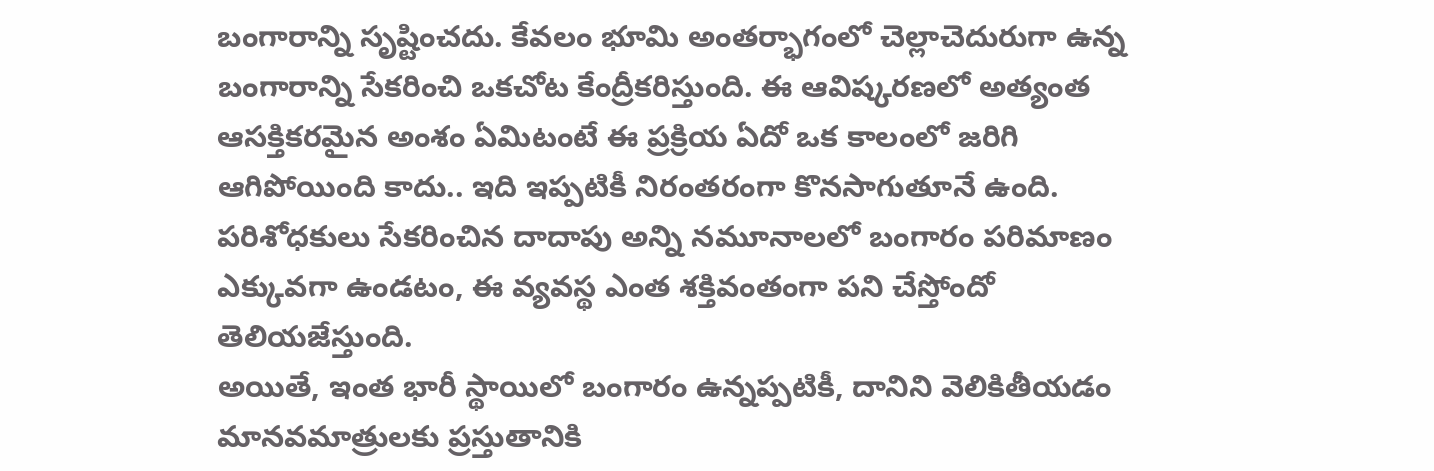బంగారాన్ని సృష్టించదు. కేవలం భూమి అంతర్భాగంలో చెల్లాచెదురుగా ఉన్న బంగారాన్ని సేకరించి ఒకచోట కేంద్రీకరిస్తుంది. ఈ ఆవిష్కరణలో అత్యంత ఆసక్తికరమైన అంశం ఏమిటంటే ఈ ప్రక్రియ ఏదో ఒక కాలంలో జరిగి ఆగిపోయింది కాదు.. ఇది ఇప్పటికీ నిరంతరంగా కొనసాగుతూనే ఉంది. పరిశోధకులు సేకరించిన దాదాపు అన్ని నమూనాలలో బంగారం పరిమాణం ఎక్కువగా ఉండటం, ఈ వ్యవస్థ ఎంత శక్తివంతంగా పని చేస్తోందో తెలియజేస్తుంది.
అయితే, ఇంత భారీ స్థాయిలో బంగారం ఉన్నప్పటికీ, దానిని వెలికితీయడం మానవమాత్రులకు ప్రస్తుతానికి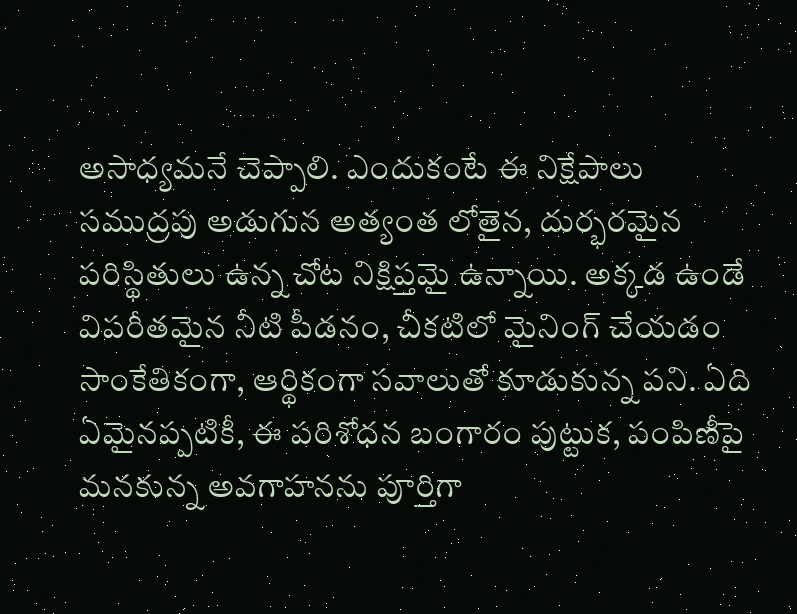అసాధ్యమనే చెప్పాలి. ఎందుకంటే ఈ నిక్షేపాలు సముద్రపు అడుగున అత్యంత లోతైన, దుర్భరమైన పరిస్థితులు ఉన్న చోట నిక్షిప్తమై ఉన్నాయి. అక్కడ ఉండే విపరీతమైన నీటి పీడనం, చీకటిలో మైనింగ్ చేయడం సాంకేతికంగా, ఆర్థికంగా సవాలుతో కూడుకున్న పని. ఏది ఏమైనప్పటికీ, ఈ పరిశోధన బంగారం పుట్టుక, పంపిణీపై మనకున్న అవగాహనను పూర్తిగా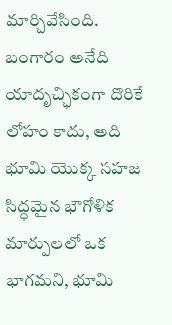మార్చివేసింది. బంగారం అనేది యాదృచ్ఛికంగా దొరికే లోహం కాదు, అది భూమి యొక్క సహజ సిద్ధమైన భౌగోళిక మార్పులలో ఒక భాగమని, భూమి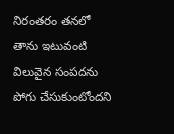నిరంతరం తనలో తాను ఇటువంటి విలువైన సంపదను పోగు చేసుకుంటోందని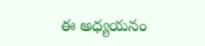ఈ అధ్యయనం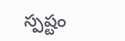స్పష్టం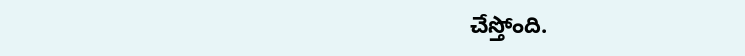చేస్తోంది.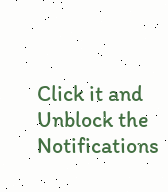Click it and Unblock the Notifications